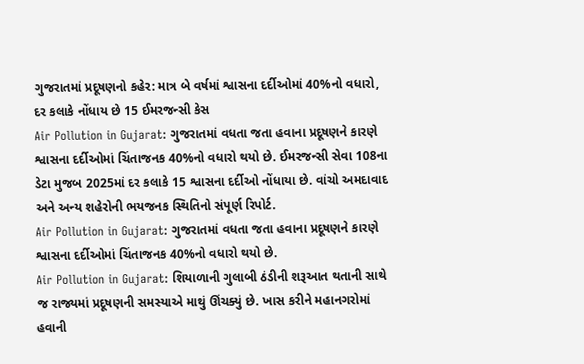ગુજરાતમાં પ્રદૂષણનો કહેર: માત્ર બે વર્ષમાં શ્વાસના દર્દીઓમાં 40%નો વધારો, દર કલાકે નોંધાય છે 15 ઈમરજન્સી કેસ
Air Pollution in Gujarat: ગુજરાતમાં વધતા જતા હવાના પ્રદૂષણને કારણે શ્વાસના દર્દીઓમાં ચિંતાજનક 40%નો વધારો થયો છે. ઈમરજન્સી સેવા 108ના ડેટા મુજબ 2025માં દર કલાકે 15 શ્વાસના દર્દીઓ નોંધાયા છે. વાંચો અમદાવાદ અને અન્ય શહેરોની ભયજનક સ્થિતિનો સંપૂર્ણ રિપોર્ટ.
Air Pollution in Gujarat: ગુજરાતમાં વધતા જતા હવાના પ્રદૂષણને કારણે શ્વાસના દર્દીઓમાં ચિંતાજનક 40%નો વધારો થયો છે.
Air Pollution in Gujarat: શિયાળાની ગુલાબી ઠંડીની શરૂઆત થતાની સાથે જ રાજ્યમાં પ્રદૂષણની સમસ્યાએ માથું ઊંચક્યું છે. ખાસ કરીને મહાનગરોમાં હવાની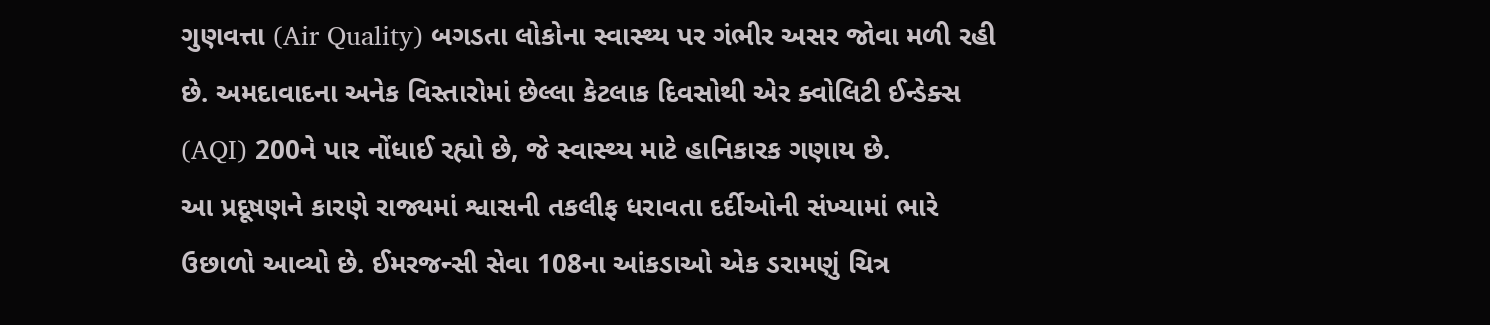ગુણવત્તા (Air Quality) બગડતા લોકોના સ્વાસ્થ્ય પર ગંભીર અસર જોવા મળી રહી છે. અમદાવાદના અનેક વિસ્તારોમાં છેલ્લા કેટલાક દિવસોથી એર ક્વોલિટી ઈન્ડેક્સ (AQI) 200ને પાર નોંધાઈ રહ્યો છે, જે સ્વાસ્થ્ય માટે હાનિકારક ગણાય છે.
આ પ્રદૂષણને કારણે રાજ્યમાં શ્વાસની તકલીફ ધરાવતા દર્દીઓની સંખ્યામાં ભારે ઉછાળો આવ્યો છે. ઈમરજન્સી સેવા 108ના આંકડાઓ એક ડરામણું ચિત્ર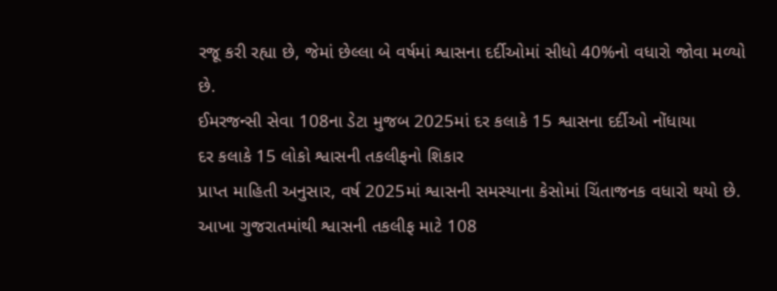રજૂ કરી રહ્યા છે, જેમાં છેલ્લા બે વર્ષમાં શ્વાસના દર્દીઓમાં સીધો 40%નો વધારો જોવા મળ્યો છે.
ઈમરજન્સી સેવા 108ના ડેટા મુજબ 2025માં દર કલાકે 15 શ્વાસના દર્દીઓ નોંધાયા
દર કલાકે 15 લોકો શ્વાસની તકલીફનો શિકાર
પ્રાપ્ત માહિતી અનુસાર, વર્ષ 2025માં શ્વાસની સમસ્યાના કેસોમાં ચિંતાજનક વધારો થયો છે. આખા ગુજરાતમાંથી શ્વાસની તકલીફ માટે 108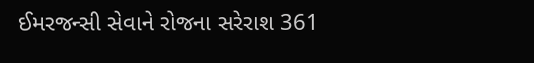ઈમરજન્સી સેવાને રોજના સરેરાશ 361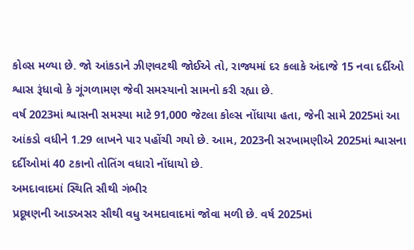કોલ્સ મળ્યા છે. જો આંકડાને ઝીણવટથી જોઈએ તો, રાજ્યમાં દર કલાકે અંદાજે 15 નવા દર્દીઓ શ્વાસ રૂંધાવો કે ગૂંગળામણ જેવી સમસ્યાનો સામનો કરી રહ્યા છે.
વર્ષ 2023માં શ્વાસની સમસ્યા માટે 91,000 જેટલા કોલ્સ નોંધાયા હતા, જેની સામે 2025માં આ આંકડો વધીને 1.29 લાખને પાર પહોંચી ગયો છે. આમ, 2023ની સરખામણીએ 2025માં શ્વાસના દર્દીઓમાં 40 ટકાનો તોતિંગ વધારો નોંધાયો છે.
અમદાવાદમાં સ્થિતિ સૌથી ગંભીર
પ્રદૂષણની આડઅસર સૌથી વધુ અમદાવાદમાં જોવા મળી છે. વર્ષ 2025માં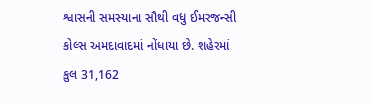શ્વાસની સમસ્યાના સૌથી વધુ ઈમરજન્સી કોલ્સ અમદાવાદમાં નોંધાયા છે. શહેરમાં કુલ 31,162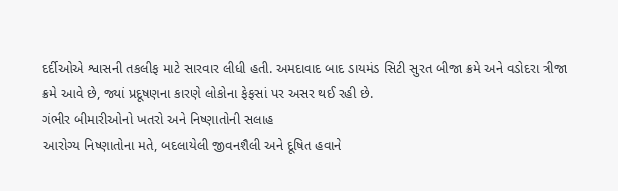દર્દીઓએ શ્વાસની તકલીફ માટે સારવાર લીધી હતી. અમદાવાદ બાદ ડાયમંડ સિટી સુરત બીજા ક્રમે અને વડોદરા ત્રીજા ક્રમે આવે છે, જ્યાં પ્રદૂષણના કારણે લોકોના ફેફસાં પર અસર થઈ રહી છે.
ગંભીર બીમારીઓનો ખતરો અને નિષ્ણાતોની સલાહ
આરોગ્ય નિષ્ણાતોના મતે, બદલાયેલી જીવનશૈલી અને દૂષિત હવાને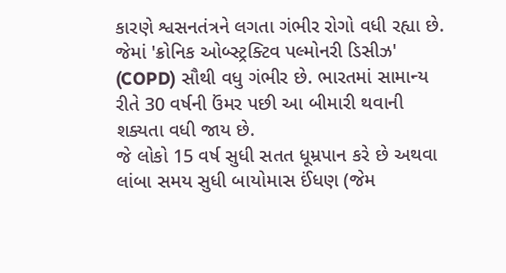કારણે શ્વસનતંત્રને લગતા ગંભીર રોગો વધી રહ્યા છે. જેમાં 'ક્રોનિક ઓબ્સ્ટ્રક્ટિવ પલ્મોનરી ડિસીઝ' (COPD) સૌથી વધુ ગંભીર છે. ભારતમાં સામાન્ય રીતે 30 વર્ષની ઉંમર પછી આ બીમારી થવાની શક્યતા વધી જાય છે.
જે લોકો 15 વર્ષ સુધી સતત ધૂમ્રપાન કરે છે અથવા લાંબા સમય સુધી બાયોમાસ ઈંધણ (જેમ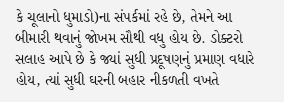કે ચૂલાનો ધુમાડો)ના સંપર્કમાં રહે છે, તેમને આ બીમારી થવાનું જોખમ સૌથી વધુ હોય છે. ડોક્ટરો સલાહ આપે છે કે જ્યાં સુધી પ્રદૂષણનું પ્રમાણ વધારે હોય, ત્યાં સુધી ઘરની બહાર નીકળતી વખતે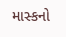માસ્કનો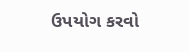ઉપયોગ કરવો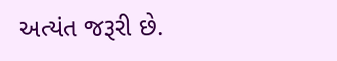અત્યંત જરૂરી છે.